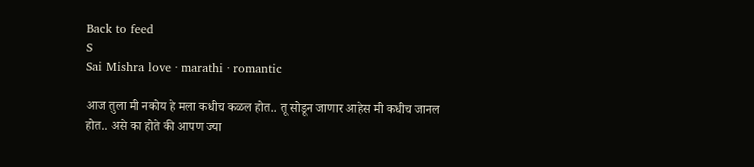Back to feed
S
Sai Mishra love · marathi · romantic

आज तुला मी नकोय हे मला कधीच कळल होत.. तू सोडून जाणार आहेस मी कधीच जानल होत.. असे का होते की आपण ज्या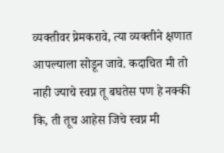व्यक्तीवर प्रेमकरावे, त्या व्यक्तीने क्षणात आपल्याला सोडून जावे. कदाचित मी तो नाही ज्याचे स्वप्न तू बघतेस पण हे नक्की कि, ती तूच आहेस जिचे स्वप्न मी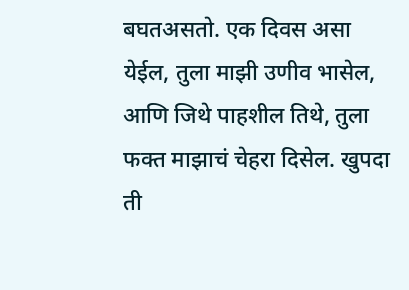बघतअसतो. एक दिवस असा येईल, तुला माझी उणीव भासेल, आणि जिथे पाहशील तिथे, तुला फक्त माझाचं चेहरा दिसेल. खुपदा ती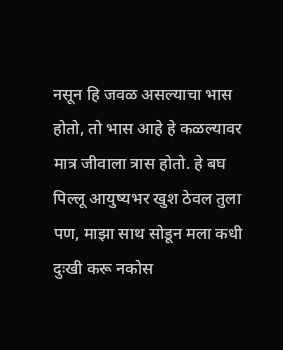नसून हि जवळ असल्याचा भास होतो, तो भास आहे हे कळल्यावर मात्र जीवाला त्रास होतो. हे बघ पिल्लू आयुष्यभर खुश ठेवल तुला पण, माझा साथ सोडून मला कधी दुःखी करू नकोस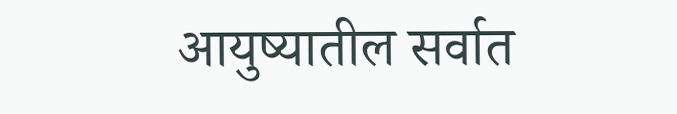आयुष्यातील सर्वात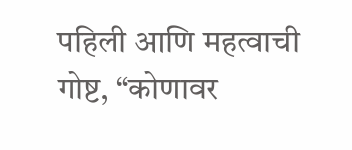पहिली आणि महत्वाची गोष्ट, “कोणावर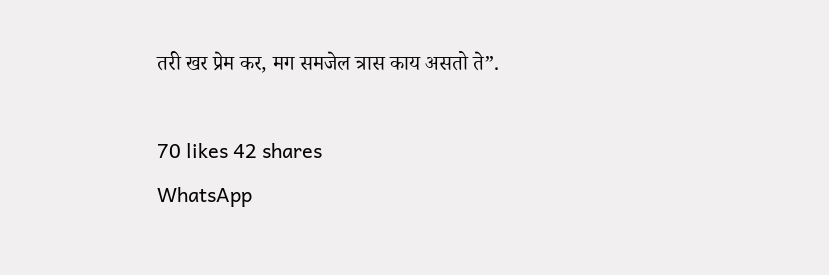तरी खर प्रेम कर, मग समजेल त्रास काय असतो ते”.

70 likes 42 shares
WhatsApp